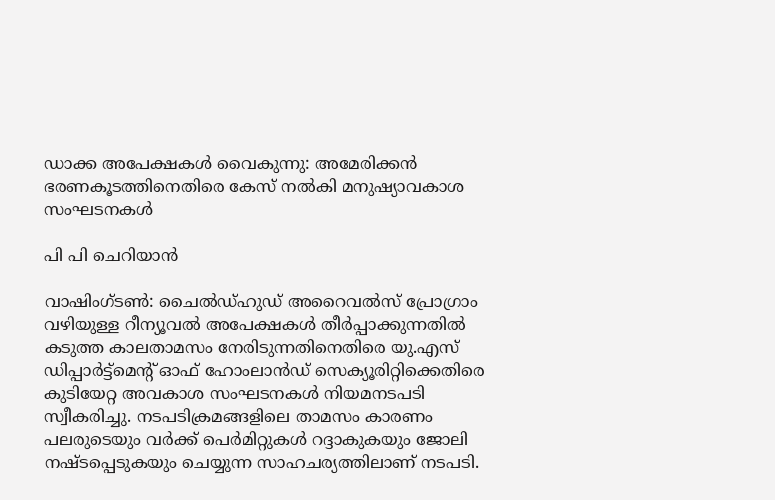ഡാക്ക അപേക്ഷകൾ വൈകുന്നു: അമേരിക്കൻ ഭരണകൂടത്തിനെതിരെ കേസ് നൽകി മനുഷ്യാവകാശ സംഘടനകൾ

പി പി ചെറിയാൻ

വാഷിംഗ്ടൺ: ചൈൽഡ്ഹുഡ് അറൈവൽസ് പ്രോഗ്രാം വഴിയുള്ള റീന്യൂവൽ അപേക്ഷകൾ തീർപ്പാക്കുന്നതിൽ കടുത്ത കാലതാമസം നേരിടുന്നതിനെതിരെ യു.എസ് ഡിപ്പാർട്ട്‌മെന്റ് ഓഫ് ഹോംലാൻഡ് സെക്യൂരിറ്റിക്കെതിരെ കുടിയേറ്റ അവകാശ സംഘടനകൾ നിയമനടപടി സ്വീകരിച്ചു. നടപടിക്രമങ്ങളിലെ താമസം കാരണം പലരുടെയും വർക്ക് പെർമിറ്റുകൾ റദ്ദാകുകയും ജോലി നഷ്ടപ്പെടുകയും ചെയ്യുന്ന സാഹചര്യത്തിലാണ് നടപടി.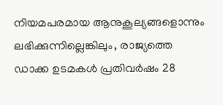നിയമപരമായ ആനുകൂല്യങ്ങളൊന്നും ലഭിക്കുന്നില്ലെങ്കിലും, രാജ്യത്തെ ഡാക്ക ഉടമകൾ പ്രതിവർഷം 28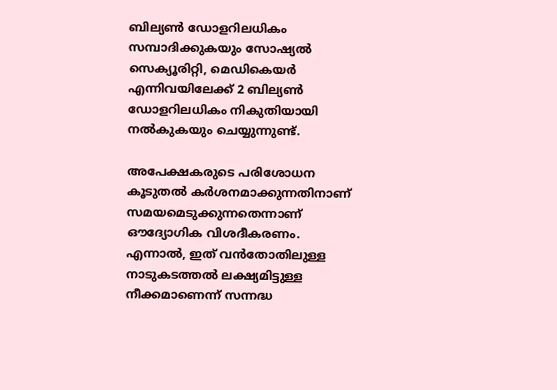ബില്യൺ ഡോളറിലധികം സമ്പാദിക്കുകയും സോഷ്യൽ സെക്യൂരിറ്റി, മെഡികെയർ എന്നിവയിലേക്ക് 2 ബില്യൺ ഡോളറിലധികം നികുതിയായി നൽകുകയും ചെയ്യുന്നുണ്ട്.

അപേക്ഷകരുടെ പരിശോധന കൂടുതൽ കർശനമാക്കുന്നതിനാണ് സമയമെടുക്കുന്നതെന്നാണ് ഔദ്യോഗിക വിശദീകരണം. എന്നാൽ, ഇത് വൻതോതിലുള്ള നാടുകടത്തൽ ലക്ഷ്യമിട്ടുള്ള നീക്കമാണെന്ന് സന്നദ്ധ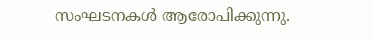സംഘടനകൾ ആരോപിക്കുന്നു.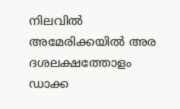നിലവിൽ അമേരിക്കയിൽ അര ദശലക്ഷത്തോളം ഡാക്ക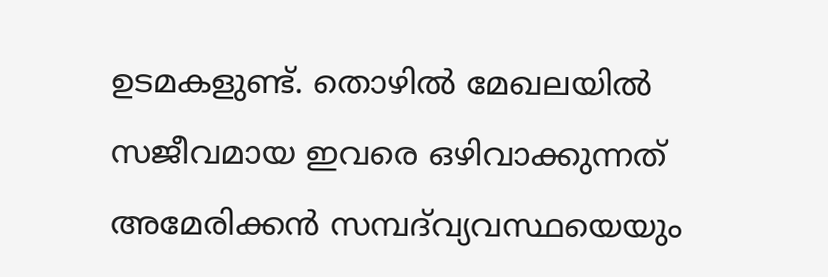ഉടമകളുണ്ട്. തൊഴിൽ മേഖലയിൽ സജീവമായ ഇവരെ ഒഴിവാക്കുന്നത് അമേരിക്കൻ സമ്പദ്‌വ്യവസ്ഥയെയും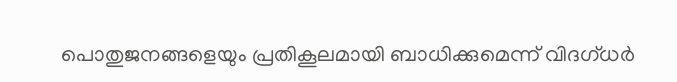പൊതുജനങ്ങളെയും പ്രതികൂലമായി ബാധിക്കുമെന്ന് വിദഗ്ധർ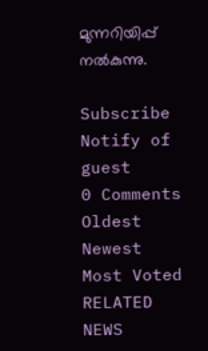മുന്നറിയിപ്പ് നൽകുന്നു.

Subscribe
Notify of
guest
0 Comments
Oldest
Newest Most Voted
RELATED NEWS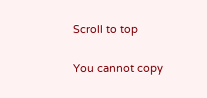Scroll to top

You cannot copy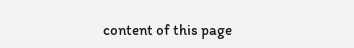content of this page